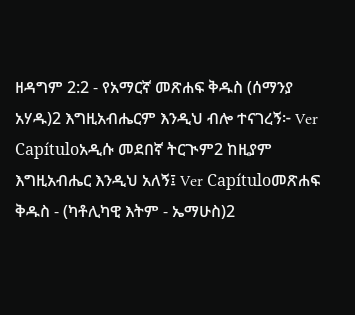ዘዳግም 2:2 - የአማርኛ መጽሐፍ ቅዱስ (ሰማንያ አሃዱ)2 እግዚአብሔርም እንዲህ ብሎ ተናገረኝ፦ Ver Capítuloአዲሱ መደበኛ ትርጒም2 ከዚያም እግዚአብሔር እንዲህ አለኝ፤ Ver Capítuloመጽሐፍ ቅዱስ - (ካቶሊካዊ እትም - ኤማሁስ)2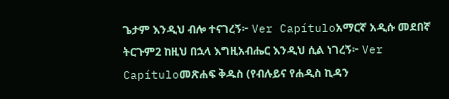ጌታም እንዲህ ብሎ ተናገረኝ፦ Ver Capítuloአማርኛ አዲሱ መደበኛ ትርጉም2 ከዚህ በኋላ እግዚአብሔር እንዲህ ሲል ነገረኝ፦ Ver Capítuloመጽሐፍ ቅዱስ (የብሉይና የሐዲስ ኪዳን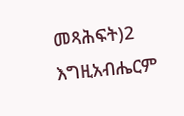መጻሕፍት)2 እግዚአብሔርም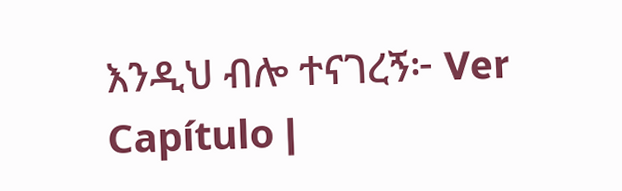እንዲህ ብሎ ተናገረኝ፦ Ver Capítulo |